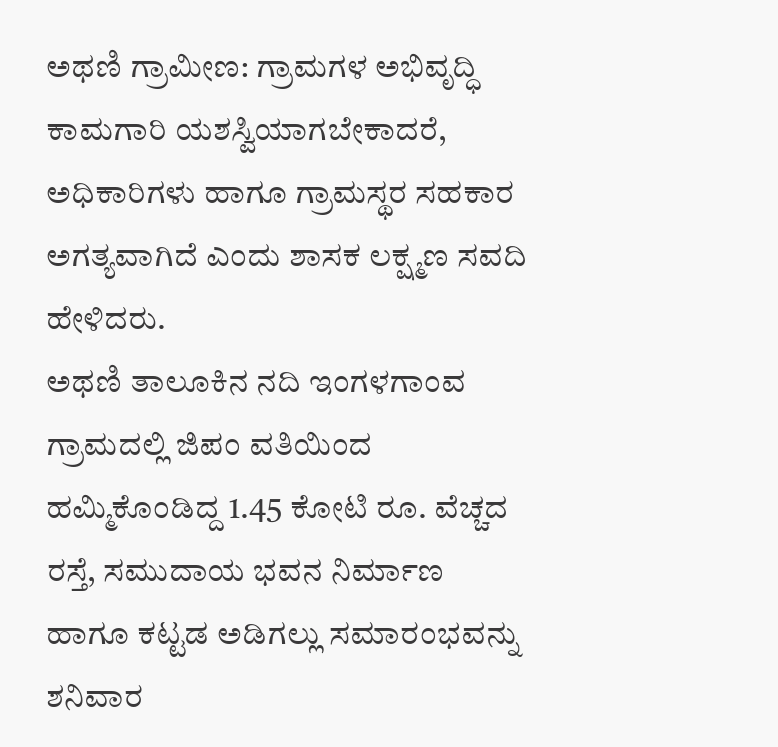ಅಥಣಿ ಗ್ರಾಮೀಣ: ಗ್ರಾಮಗಳ ಅಭಿವೃದ್ಧಿ ಕಾಮಗಾರಿ ಯಶಸ್ವಿಯಾಗಬೇಕಾದರೆ, ಅಧಿಕಾರಿಗಳು ಹಾಗೂ ಗ್ರಾಮಸ್ಥರ ಸಹಕಾರ ಅಗತ್ಯವಾಗಿದೆ ಎಂದು ಶಾಸಕ ಲಕ್ಷ್ಮಣ ಸವದಿ ಹೇಳಿದರು.
ಅಥಣಿ ತಾಲೂಕಿನ ನದಿ ಇಂಗಳಗಾಂವ ಗ್ರಾಮದಲ್ಲಿ ಜಿಪಂ ವತಿಯಿಂದ ಹಮ್ಮಿಕೊಂಡಿದ್ದ 1.45 ಕೋಟಿ ರೂ. ವೆಚ್ಚದ ರಸ್ತೆ, ಸಮುದಾಯ ಭವನ ನಿರ್ಮಾಣ ಹಾಗೂ ಕಟ್ಟಡ ಅಡಿಗಲ್ಲು ಸಮಾರಂಭವನ್ನು ಶನಿವಾರ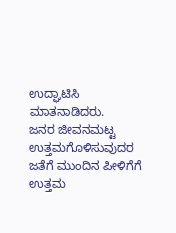ಉದ್ಘಾಟಿಸಿ ಮಾತನಾಡಿದರು.
ಜನರ ಜೀವನಮಟ್ಟ ಉತ್ತಮಗೊಳಿಸುವುದರ ಜತೆಗೆ ಮುಂದಿನ ಪೀಳಿಗೆಗೆ ಉತ್ತಮ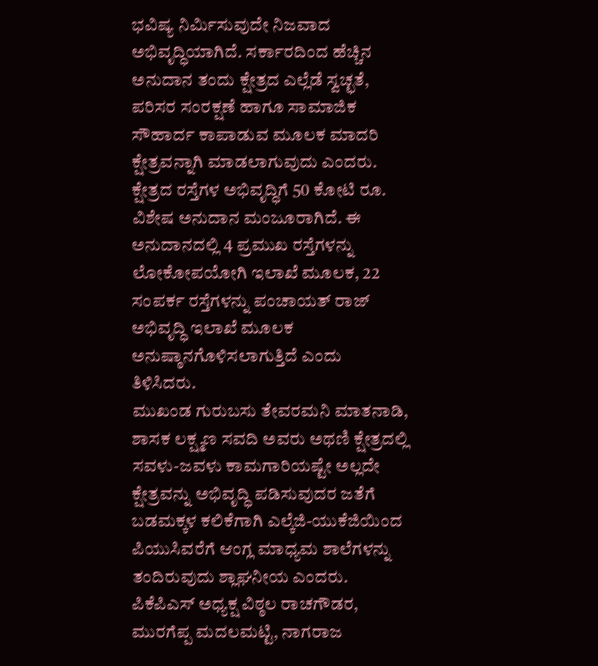ಭವಿಷ್ಯ ನಿರ್ಮಿಸುವುದೇ ನಿಜವಾದ ಅಭಿವೃದ್ಧಿಯಾಗಿದೆ. ಸರ್ಕಾರದಿಂದ ಹೆಚ್ಚಿನ ಅನುದಾನ ತಂದು ಕ್ಷೇತ್ರದ ಎಲ್ಲೆಡೆ ಸ್ವಚ್ಛತೆ, ಪರಿಸರ ಸಂರಕ್ಷಣೆ ಹಾಗೂ ಸಾಮಾಜಿಕ ಸೌಹಾರ್ದ ಕಾಪಾಡುವ ಮೂಲಕ ಮಾದರಿ ಕ್ಷೇತ್ರವನ್ನಾಗಿ ಮಾಡಲಾಗುವುದು ಎಂದರು.
ಕ್ಷೇತ್ರದ ರಸ್ತೆಗಳ ಅಭಿವೃದ್ಧಿಗೆ 50 ಕೋಟಿ ರೂ. ವಿಶೇಷ ಅನುದಾನ ಮಂಜೂರಾಗಿದೆ. ಈ ಅನುದಾನದಲ್ಲಿ 4 ಪ್ರಮುಖ ರಸ್ತೆಗಳನ್ನು ಲೋಕೋಪಯೋಗಿ ಇಲಾಖೆ ಮೂಲಕ, 22 ಸಂಪರ್ಕ ರಸ್ತೆಗಳನ್ನು ಪಂಚಾಯತ್ ರಾಜ್ ಅಭಿವೃದ್ಧಿ ಇಲಾಖೆ ಮೂಲಕ ಅನುಷ್ಠಾನಗೊಳಿಸಲಾಗುತ್ತಿದೆ ಎಂದು ತಿಳಿಸಿದರು.
ಮುಖಂಡ ಗುರುಬಸು ತೇವರಮನಿ ಮಾತನಾಡಿ, ಶಾಸಕ ಲಕ್ಷ್ಮಣ ಸವದಿ ಅವರು ಅಥಣಿ ಕ್ಷೇತ್ರದಲ್ಲಿ ಸವಳು-ಜವಳು ಕಾಮಗಾರಿಯಷ್ಟೇ ಅಲ್ಲದೇ ಕ್ಷೇತ್ರವನ್ನು ಅಭಿವೃದ್ಧಿ ಪಡಿಸುವುದರ ಜತೆಗೆ ಬಡಮಕ್ಕಳ ಕಲಿಕೆಗಾಗಿ ಎಲ್ಕೆಜಿ-ಯುಕೆಜಿಯಿಂದ ಪಿಯುಸಿವರೆಗೆ ಆಂಗ್ಲ ಮಾಧ್ಯಮ ಶಾಲೆಗಳನ್ನು ತಂದಿರುವುದು ಶ್ಲಾಘನೀಯ ಎಂದರು.
ಪಿಕೆಪಿಎಸ್ ಅಧ್ಯಕ್ಷ ವಿಠ್ಠಲ ರಾಚಗೌಡರ, ಮುರಗೆಪ್ಪ ಮದಲಮಟ್ಟಿ, ನಾಗರಾಜ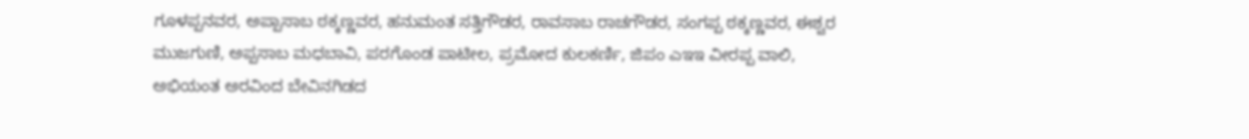ಗೂಳಪ್ಪನವರ, ಅಪ್ಪಾಸಾಬ ಠಕ್ಕಣ್ಣವರ, ಹನುಮಂತ ಸತ್ತಿಗೌಡರ, ರಾವಸಾಬ ರಾಚಗೌಡರ, ಸಂಗಪ್ಪ ಠಕ್ಕಣ್ಣವರ, ಈಶ್ವರ ಮುಜಗುಣಿ, ಅಪ್ಪಸಾಬ ಮಧಬಾವಿ, ಪರಗೊಂಡ ಪಾಟೀಲ, ಪ್ರಮೋದ ಕುಲಕರ್ಣಿ, ಜಿಪಂ ಎಇಇ ವೀರಪ್ಪ ವಾಲಿ, ಅಭಿಯಂತ ಅರವಿಂದ ಬೇವಿನಗಿಡದ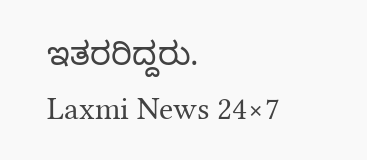ಇತರರಿದ್ದರು.
Laxmi News 24×7